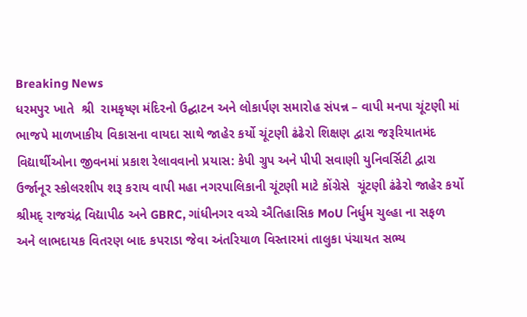Breaking News
ધરમપુર ખાતે  શ્રી  રામકૃષ્ણ મંદિરનો ઉદ્ઘાટન અને લોકાર્પણ સમારોહ સંપન્ન – વાપી મનપા ચૂંટણી માં ભાજપે માળખાકીય વિકાસના વાયદા સાથે જાહેર કર્યો ચૂંટણી ઢંઢેરો શિક્ષણ દ્વારા જરૂરિયાતમંદ વિદ્યાર્થીઓના જીવનમાં પ્રકાશ રેલાવવાનો પ્રયાસ: કેપી ગ્રુપ અને પીપી સવાણી યુનિવર્સિટી દ્વારા ઉર્જાનૂર સ્કોલરશીપ શરૂ કરાય વાપી મહા નગરપાલિકાની ચૂંટણી માટે કોંગ્રેસે  ચૂંટણી ઢંઢેરો જાહેર કર્યો  શ્રીમદ્ રાજચંદ્ર વિદ્યાપીઠ અને GBRC, ગાંધીનગર વચ્ચે ઐતિહાસિક MoU નિર્ધુમ ચુલ્હા ના સફળ અને લાભદાયક વિતરણ બાદ કપરાડા જેવા અંતરિયાળ વિસ્તારમાં તાલુકા પંચાયત સભ્ય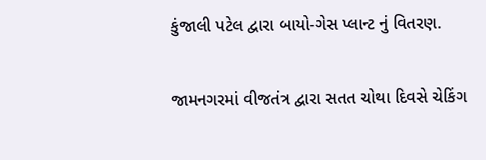કુંજાલી પટેલ દ્વારા બાયો-ગેસ પ્લાન્ટ નું વિતરણ.

જામનગરમાં વીજતંત્ર દ્વારા સતત ચોથા દિવસે ચેકિંગ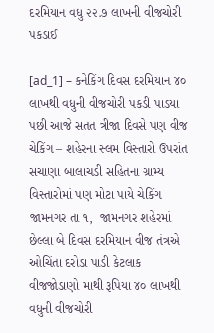દરમિયાન વધુ ૨૨.૭ લાખની વીજચોરી પકડાઈ

[ad_1] – કનેકિંગ દિવસ દરમિયાન ૪૦ લાખથી વધુની વીજચોરી પકડી પાડયા પછી આજે સતત ત્રીજા દિવસે પણ વીજ ચેકિંગ – શહેરના સ્લમ વિસ્તારો ઉપરાંત સચાણા બાલાચડી સહિતના ગ્રામ્ય વિસ્તારોમાં પણ મોટા પાયે ચેકિંગ જામનગર તા ૧,  જામનગર શહેરમાં છેલ્લા બે દિવસ દરમિયાન વીજ તંત્રએ ઓચિંતા દરોડા પાડી કેટલાક વીજજોડાણો માથી રૂપિયા ૪૦ લાખથી વધુની વીજચોરી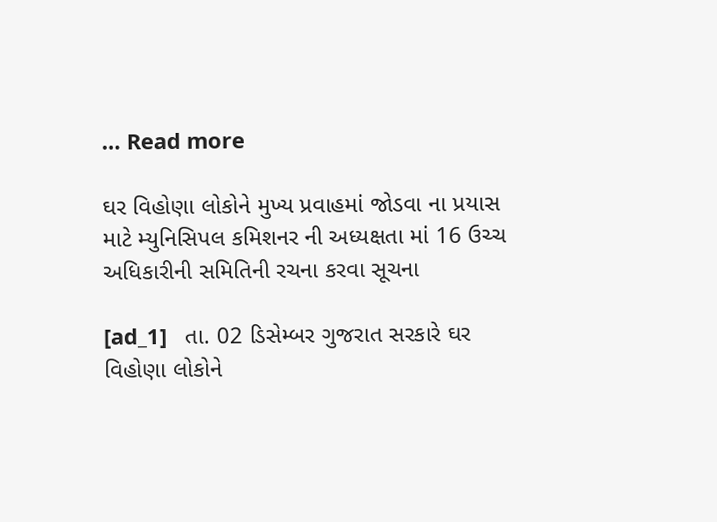… Read more

ઘર વિહોણા લોકોને મુખ્ય પ્રવાહમાં જોડવા ના પ્રયાસ માટે મ્યુનિસિપલ કમિશનર ની અધ્યક્ષતા માં 16 ઉચ્ચ અધિકારીની સમિતિની રચના કરવા સૂચના

[ad_1]   તા. 02 ડિસેમ્બર ગુજરાત સરકારે ઘર વિહોણા લોકોને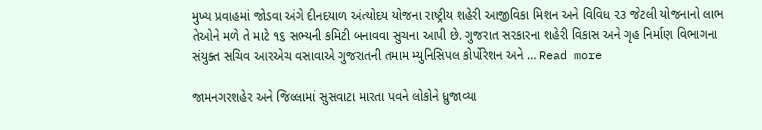મુખ્ય પ્રવાહમાં જોડવા અંગે દીનદયાળ અંત્યોદય યોજના રાષ્ટ્રીય શહેરી આજીવિકા મિશન અને વિવિધ ૨૩ જેટલી યોજનાનો લાભ તેઓને મળે તે માટે ૧૬ સભ્યની કમિટી બનાવવા સુચના આપી છે. ગુજરાત સરકારના શહેરી વિકાસ અને ગૃહ નિર્માણ વિભાગના સંયુક્ત સચિવ આરએચ વસાવાએ ગુજરાતની તમામ મ્યુનિસિપલ કોર્પોરેશન અને … Read more

જામનગરશહેર અને જિલ્લામાં સુસવાટા મારતા પવને લોકોને ધ્રુજાવ્યા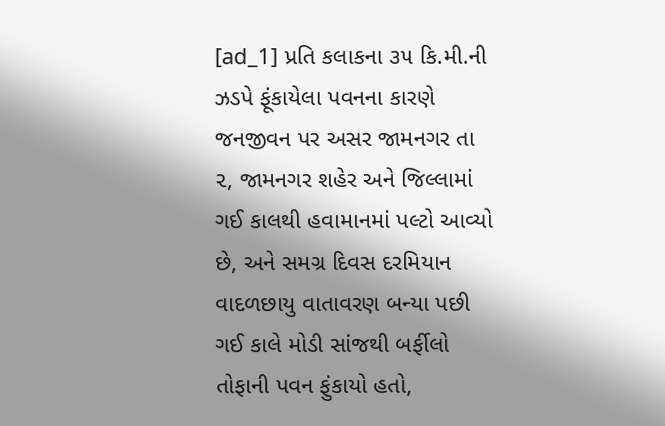[ad_1] પ્રતિ કલાકના ૩૫ કિ.મી.ની ઝડપે ફૂંકાયેલા પવનના કારણે જનજીવન પર અસર જામનગર તા ૨, જામનગર શહેર અને જિલ્લામાં ગઈ કાલથી હવામાનમાં પલ્ટો આવ્યો છે, અને સમગ્ર દિવસ દરમિયાન વાદળછાયુ વાતાવરણ બન્યા પછી ગઈ કાલે મોડી સાંજથી બર્ફીલો તોફાની પવન ફુંકાયો હતો,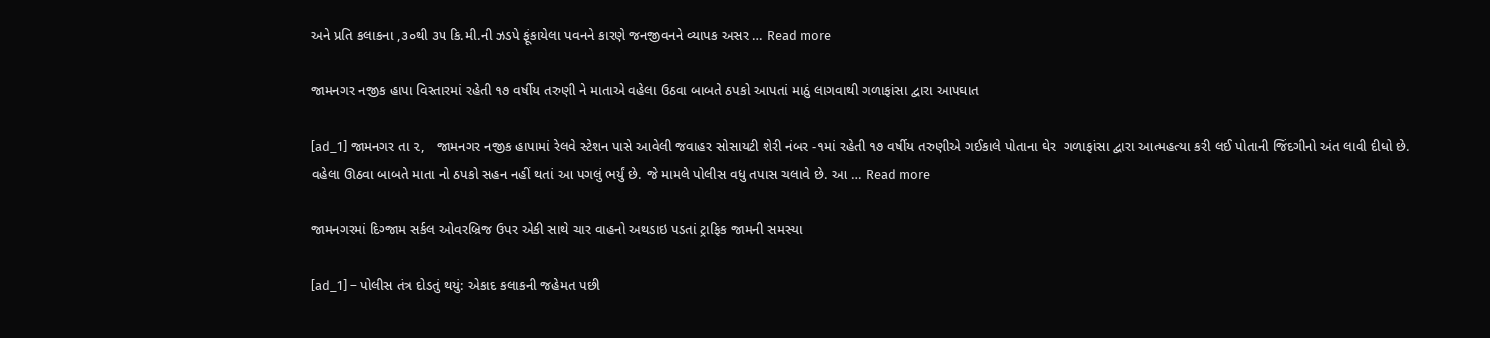અને પ્રતિ કલાકના ,૩૦થી ૩૫ કિ.મી.ની ઝડપે ફૂંકાયેલા પવનને કારણે જનજીવનને વ્યાપક અસર … Read more

જામનગર નજીક હાપા વિસ્તારમાં રહેતી ૧૭ વર્ષીય તરુણી ને માતાએ વહેલા ઉઠવા બાબતે ઠપકો આપતાં માઠું લાગવાથી ગળાફાંસા દ્વારા આપઘાત

[ad_1] જામનગર તા ૨,   જામનગર નજીક હાપામાં રેલવે સ્ટેશન પાસે આવેલી જવાહર સોસાયટી શેરી નંબર -૧માં રહેતી ૧૭ વર્ષીય તરુણીએ ગઈકાલે પોતાના ઘેર  ગળાફાંસા દ્વારા આત્મહત્યા કરી લઈ પોતાની જિંદગીનો અંત લાવી દીધો છે. વહેલા ઊઠવા બાબતે માતા નો ઠપકો સહન નહીં થતાં આ પગલું ભર્યું છે. જે મામલે પોલીસ વધુ તપાસ ચલાવે છે. આ … Read more

જામનગરમાં દિગ્જામ સર્કલ ઓવરબ્રિજ ઉપર એકી સાથે ચાર વાહનો અથડાઇ પડતાં ટ્રાફિક જામની સમસ્યા

[ad_1] – પોલીસ તંત્ર દોડતું થયું: એકાદ કલાકની જહેમત પછી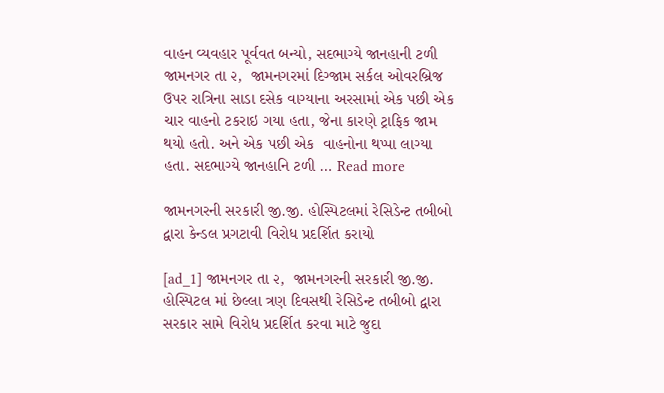વાહન વ્યવહાર પૂર્વવત બન્યો, સદભાગ્યે જાનહાની ટળી જામનગર તા ૨,  જામનગરમાં દિગ્જામ સર્કલ ઓવરબ્રિજ ઉપર રાત્રિના સાડા દસેક વાગ્યાના અરસામાં એક પછી એક ચાર વાહનો ટકરાઇ ગયા હતા, જેના કારણે ટ્રાફિક જામ થયો હતો. અને એક પછી એક  વાહનોના થપ્પા લાગ્યા હતા. સદભાગ્યે જાનહાનિ ટળી … Read more

જામનગરની સરકારી જી.જી. હોસ્પિટલમાં રેસિડેન્ટ તબીબો દ્વારા કેન્ડલ પ્રગટાવી વિરોધ પ્રદર્શિત કરાયો

[ad_1] જામનગર તા ૨,  જામનગરની સરકારી જી.જી. હોસ્પિટલ માં છેલ્લા ત્રણ દિવસથી રેસિડેન્ટ તબીબો દ્વારા સરકાર સામે વિરોધ પ્રદર્શિત કરવા માટે જુદા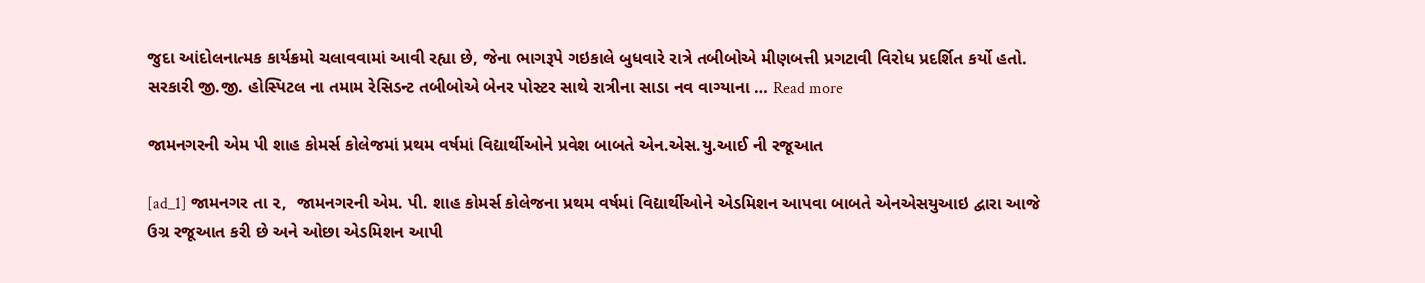જુદા આંદોલનાત્મક કાર્યક્રમો ચલાવવામાં આવી રહ્યા છે, જેના ભાગરૂપે ગઇકાલે બુધવારે રાત્રે તબીબોએ મીણબત્તી પ્રગટાવી વિરોધ પ્રદર્શિત કર્યો હતો. સરકારી જી.જી. હોસ્પિટલ ના તમામ રેસિડન્ટ તબીબોએ બેનર પોસ્ટર સાથે રાત્રીના સાડા નવ વાગ્યાના … Read more

જામનગરની એમ પી શાહ કોમર્સ કોલેજમાં પ્રથમ વર્ષમાં વિદ્યાર્થીઓને પ્રવેશ બાબતે એન.એસ.યુ.આઈ ની રજૂઆત

[ad_1] જામનગર તા ૨,  જામનગરની એમ. પી. શાહ કોમર્સ કોલેજના પ્રથમ વર્ષમાં વિદ્યાર્થીઓને એડમિશન આપવા બાબતે એનએસયુઆઇ દ્વારા આજે ઉગ્ર રજૂઆત કરી છે અને ઓછા એડમિશન આપી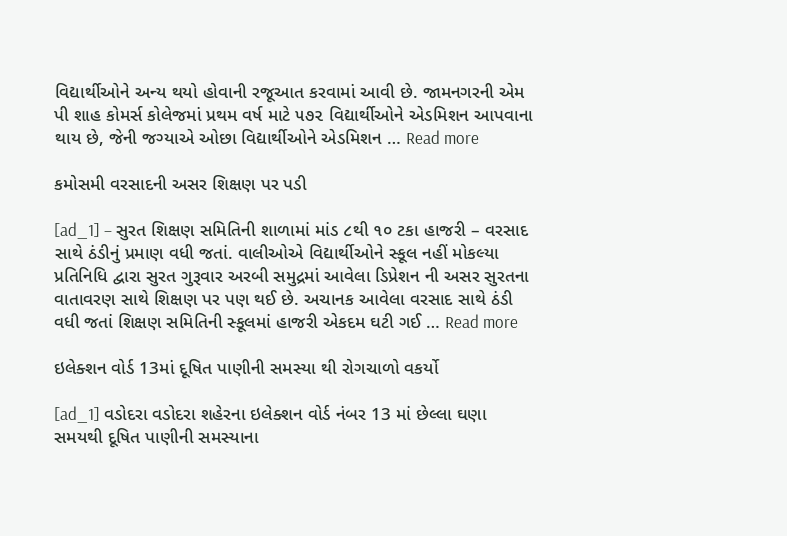વિદ્યાર્થીઓને અન્ય થયો હોવાની રજૂઆત કરવામાં આવી છે. જામનગરની એમ પી શાહ કોમર્સ કોલેજમાં પ્રથમ વર્ષ માટે ૫૭૨ વિદ્યાર્થીઓને એડમિશન આપવાના થાય છે, જેની જગ્યાએ ઓછા વિદ્યાર્થીઓને એડમિશન … Read more

કમોસમી વરસાદની અસર શિક્ષણ પર પડી

[ad_1] – સુરત શિક્ષણ સમિતિની શાળામાં માંડ ૮થી ૧૦ ટકા હાજરી – વરસાદ સાથે ઠંડીનું પ્રમાણ વધી જતાં. વાલીઓએ વિદ્યાર્થીઓને સ્કૂલ નહીં મોકલ્યા પ્રતિનિધિ દ્વારા સુરત ગુરૂવાર અરબી સમુદ્રમાં આવેલા ડિપ્રેશન ની અસર સુરતના વાતાવરણ સાથે શિક્ષણ પર પણ થઈ છે. અચાનક આવેલા વરસાદ સાથે ઠંડી વધી જતાં શિક્ષણ સમિતિની સ્કૂલમાં હાજરી એકદમ ઘટી ગઈ … Read more

ઇલેક્શન વોર્ડ 13માં દૂષિત પાણીની સમસ્યા થી રોગચાળો વકર્યો

[ad_1] વડોદરા વડોદરા શહેરના ઇલેક્શન વોર્ડ નંબર 13 માં છેલ્લા ઘણા સમયથી દૂષિત પાણીની સમસ્યાના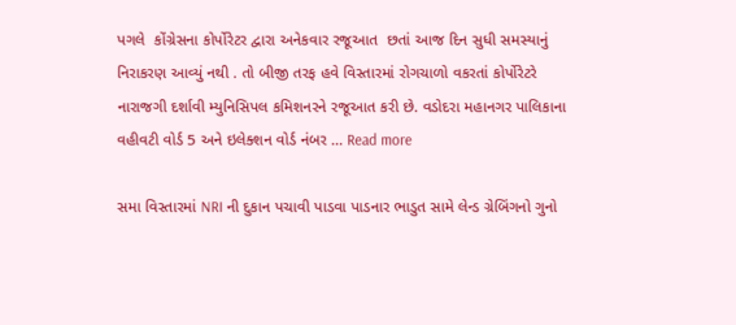પગલે  કોંગ્રેસના કોર્પોરેટર દ્વારા અનેકવાર રજૂઆત  છતાં આજ દિન સુધી સમસ્યાનું નિરાકરણ આવ્યું નથી . તો બીજી તરફ હવે વિસ્તારમાં રોગચાળો વકરતાં કોર્પોરેટરે નારાજગી દર્શાવી મ્યુનિસિપલ કમિશનરને રજૂઆત કરી છે. વડોદરા મહાનગર પાલિકાના વહીવટી વોર્ડ 5 અને ઇલેક્શન વોર્ડ નંબર … Read more

સમા વિસ્તારમાં NRI ની દુકાન પચાવી પાડવા પાડનાર ભાડુત સામે લેન્ડ ગ્રેબિંગનો ગુનો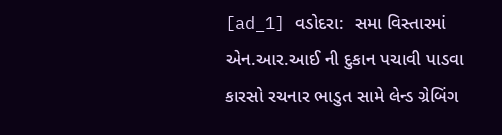[ad_1] વડોદરા:  સમા વિસ્તારમાં એન.આર.આઈ ની દુકાન પચાવી પાડવા કારસો રચનાર ભાડુત સામે લેન્ડ ગ્રેબિંગ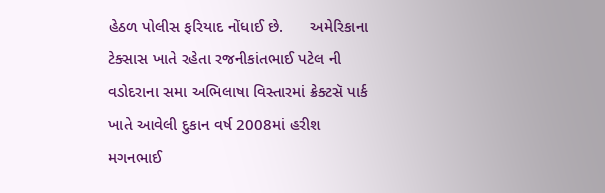હેઠળ પોલીસ ફરિયાદ નોંધાઈ છે.      અમેરિકાના ટેક્સાસ ખાતે રહેતા રજનીકાંતભાઈ પટેલ ની વડોદરાના સમા અભિલાષા વિસ્તારમાં ક્રેક્ટસૅ પાર્ક ખાતે આવેલી દુકાન વર્ષ 2008માં હરીશ મગનભાઈ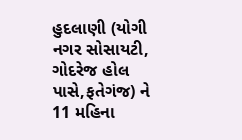હુદલાણી (યોગી નગર સોસાયટી, ગોદરેજ હોલ પાસે,ફતેગંજ) ને 11 મહિના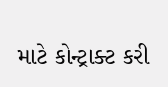માટે કોન્ટ્રાક્ટ કરી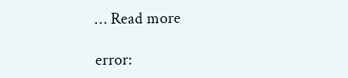… Read more

error: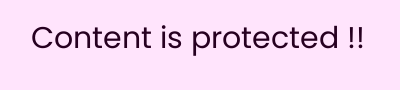Content is protected !!